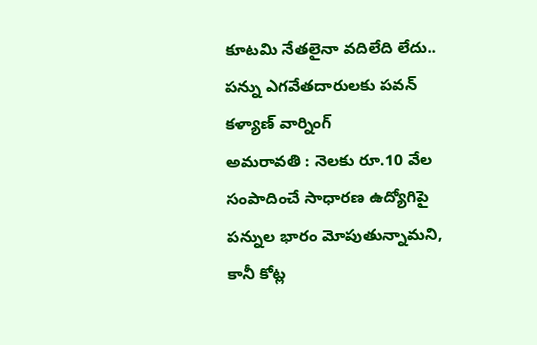కూటమి నేతలైనా వదిలేది లేదు.. పన్ను ఎగవేతదారులకు పవన్ కళ్యాణ్ వార్నింగ్
అమరావతి : నెలకు రూ.10 వేల సంపాదించే సాధారణ ఉద్యోగిపై పన్నుల భారం మోపుతున్నామని, కానీ కోట్ల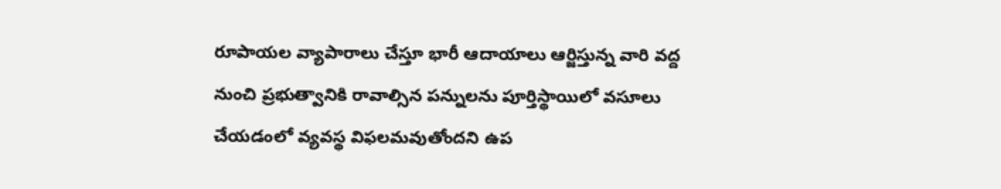రూపాయల వ్యాపారాలు చేస్తూ భారీ ఆదాయాలు ఆర్జిస్తున్న వారి వద్ద నుంచి ప్రభుత్వానికి రావాల్సిన పన్నులను పూర్తిస్థాయిలో వసూలు చేయడంలో వ్యవస్థ విఫలమవుతోందని ఉప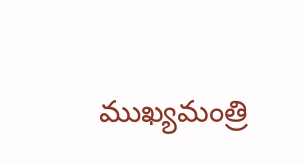ముఖ్యమంత్రి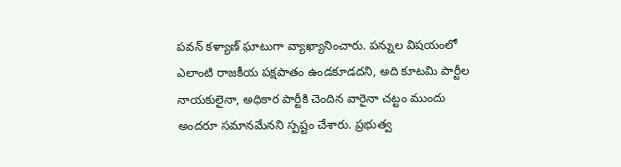పవన్ కళ్యాణ్ ఘాటుగా వ్యాఖ్యానించారు. పన్నుల విషయంలో ఎలాంటి రాజకీయ పక్షపాతం ఉండకూడదని, అది కూటమి పార్టీల నాయకులైనా, అధికార పార్టీకి చెందిన వారైనా చట్టం ముందు అందరూ సమానమేనని స్పష్టం చేశారు. ప్రభుత్వ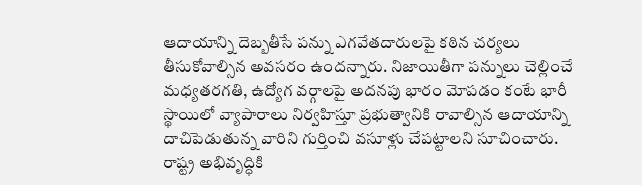ఆదాయాన్ని దెబ్బతీసే పన్ను ఎగవేతదారులపై కఠిన చర్యలు తీసుకోవాల్సిన అవసరం ఉందన్నారు. నిజాయితీగా పన్నులు చెల్లించే మధ్యతరగతి, ఉద్యోగ వర్గాలపై అదనపు భారం మోపడం కంటే భారీ స్థాయిలో వ్యాపారాలు నిర్వహిస్తూ ప్రభుత్వానికి రావాల్సిన ఆదాయాన్ని దాచిపెడుతున్న వారిని గుర్తించి వసూళ్లు చేపట్టాలని సూచించారు. రాష్ట్ర అభివృద్ధికి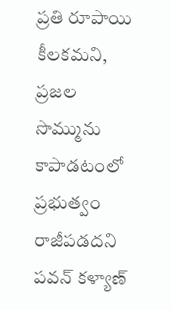ప్రతి రూపాయి కీలకమని, ప్రజల సొమ్మును కాపాడటంలో ప్రభుత్వం రాజీపడదని పవన్ కళ్యాణ్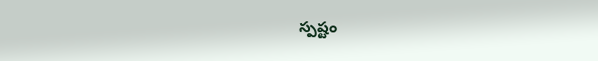స్పష్టం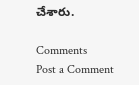చేశారు.

Comments
Post a Comment